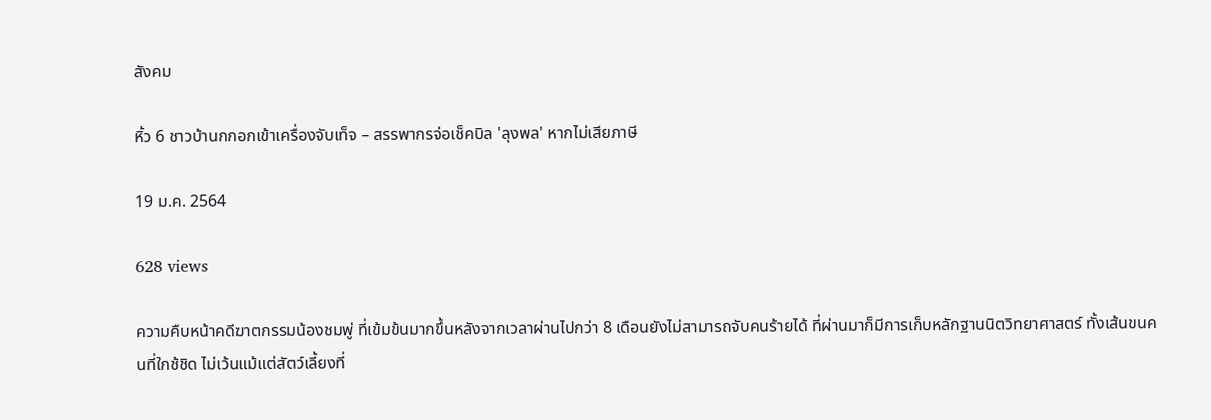สังคม

หิ้ว 6 ชาวบ้านกกอกเข้าเครื่องจับเท็จ – สรรพากรจ่อเช็คบิล 'ลุงพล' หากไม่เสียภาษี

19 ม.ค. 2564

628 views

ความคืบหน้าคดีฆาตกรรมน้องชมพู่ ที่เข้มข้นมากขึ้นหลังจากเวลาผ่านไปกว่า 8 เดือนยังไม่สามารถจับคนร้ายได้ ที่ผ่านมาก็มีการเก็บหลักฐานนิตวิทยาศาสตร์ ทั้งเส้นขนคนที่ใกช้ชิด ไม่เว้นแม้แต่สัตว์เลี้ยงที่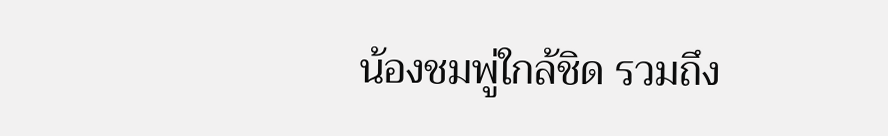น้องชมพู่ใกล้ชิด รวมถึง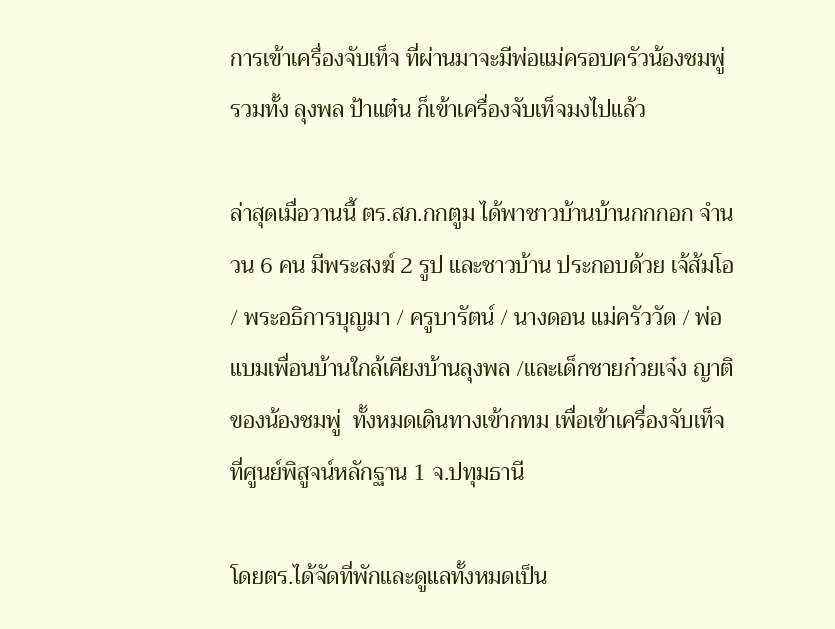การเข้าเครื่องจับเท็จ ที่ผ่านมาจะมีพ่อแม่ครอบครัวน้องชมพู่ รวมทั้ง ลุงพล ป้าแต๋น ก็เข้าเครื่องจับเท็จมงไปแล้ว

ล่าสุดเมื่อวานนี้ ตร.สภ.กกตูม ได้พาชาวบ้านบ้านกกกอก จำนวน 6 คน มีพระสงฆ์ 2 รูป และชาวบ้าน ประกอบด้วย เจ้ส้มโอ / พระอธิการบุญมา / ครูบารัตน์ / นางดอน แม่ครัววัด / พ่อแบมเพื่อนบ้านใกล้เคียงบ้านลุงพล /และเด็กชายก๋วยเจ๋ง ญาติของน้องชมพู่  ทั้งหมดเดินทางเข้ากทม เพื่อเข้าเครื่องจับเท็จ ที่ศูนย์พิสูจน์หลักฐาน 1 จ.ปทุมธานี

โดยตร.ได้จัดที่พักและดูแลทั้งหมดเป็น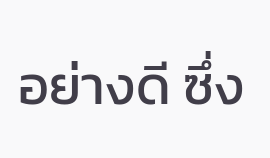อย่างดี ซึ่ง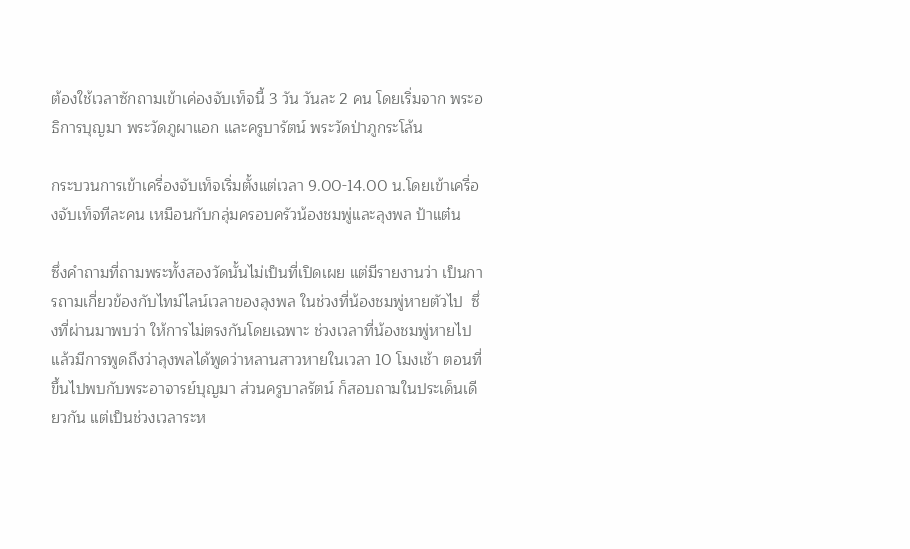ต้องใช้เวลาซักถามเข้าเค่องจับเท็จนี้ 3 วัน วันละ 2 คน โดยเริ่มจาก พระอธิการบุญมา พระวัดภูผาแอก และครูบารัตน์ พระวัดป่าภูกระโล้น

กระบวนการเข้าเครื่องจับเท็จเริ่มตั้งแต่เวลา 9.00-14.00 น.โดยเข้าเครื่องจับเท็จทีละคน เหมือนกับกลุ่มครอบครัวน้องชมพู่และลุงพล ป้าแต๋น

ซึ่งคำถามที่ถามพระทั้งสองวัดนั้นไม่เป็นที่เปิดเผย แต่มีรายงานว่า เป็นการถามเกี่ยวข้องกับไทม์ไลน์เวลาของลุงพล ในช่วงที่น้องชมพู่หายตัวไป  ซึ่งที่ผ่านมาพบว่า ให้การไม่ตรงกันโดยเฉพาะ ช่วงเวลาที่น้องชมพู่หายไปแล้วมีการพูดถึงว่าลุงพลได้พูดว่าหลานสาวหายในเวลา 10 โมงเช้า ตอนที่ขึ้นไปพบกับพระอาจารย์บุญมา ส่วนครูบาลรัตน์ ก็สอบถามในประเด็นเดียวกัน แต่เป็นช่วงเวลาระห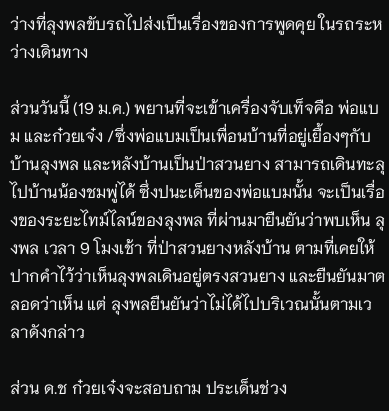ว่างที่ลุงพลขับรถไปส่งเป็นเรื่องของการพูดคุย ในรถระหว่างเดินทาง

ส่วนวันนี้ (19 ม.ค.) พยานที่จะเข้าเครื่องจับเท็จคือ พ่อแบม และก๋วยเจ๋ง /ซึ่งพ่อแบมเป็นเพื่อนบ้านที่อยู่เยื้องๆกับบ้านลุงพล และหลังบ้านเป็นป่าสวนยาง สามารถเดินทะลุไปบ้านน้องชมพู่ได้ ซึ่งปนะเด็นของพ่อแบมนั้น จะเป็นเรื่องของระยะไทม์ไลน์ของลุงพล ที่ผ่านมายืนยันว่าพบเห็น ลุงพล เวลา 9 โมงเช้า ที่ป่าสวนยางหลังบ้าน ตามที่เคยให้ปากคำไว้ว่าเห็นลุงพลเดินอยู่ตรงสวนยาง และยืนยันมาตลอดว่าเห็น แต่ ลุงพลยืนยันว่าไม่ได้ไปบริเวณนั้นตามเวลาดังกล่าว

ส่วน ด.ช ก๋วยเจ๋งจะสอบถาม ประเด็นช่วง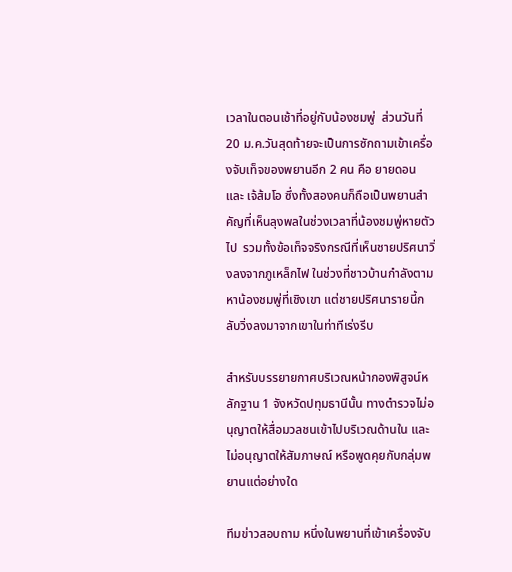เวลาในตอนเช้าที่อยู่กับน้องชมพู่  ส่วนวันที่ 20 ม.ค.วันสุดท้ายจะเป็นการซักถามเข้าเครื่องจับเท็จของพยานอีก 2 คน คือ ยายดอน และ เจ้ส้มโอ ซึ่งทั้งสองคนก็ถือเป็นพยานสำคัญที่เห็นลุงพลในช่วงเวลาที่น้องชมพู่หายตัวไป  รวมทั้งข้อเท็จจริงกรณีที่เห็นชายปริศนาวิ่งลงจากภูเหล็กไฟ ในช่วงที่ชาวบ้านกำลังตามหาน้องชมพู่ที่เชิงเขา แต่ชายปริศนารายนี้กลับวิ่งลงมาจากเขาในท่าทีเร่งรีบ

สำหรับบรรยายกาศบริเวณหน้ากองพิสูจน์หลักฐาน 1 จังหวัดปทุมธานีนั้น ทางตำรวจไม่อนุญาตให้สื่อมวลชนเข้าไปบริเวณด้านใน และไม่อนุญาตให้สัมภาษณ์ หรือพูดคุยกับกลุ่มพยานแต่อย่างใด

ทีมข่าวสอบถาม หนึ่งในพยานที่เข้าเครื่องจับ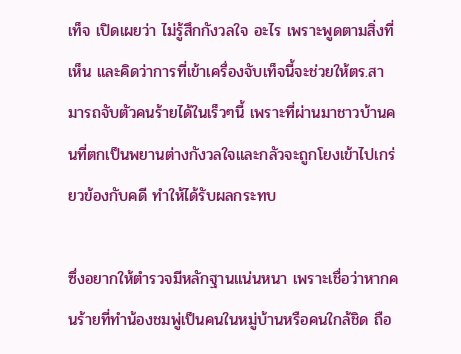เท็จ เปิดเผยว่า ไม่รู้สึกกังวลใจ อะไร เพราะพูดตามสิ่งที่เห็น และคิดว่าการที่เข้าเครื่องจับเท็จนี้จะช่วยให้ตร.สามารถจับตัวคนร้ายได้ในเร็วๆนี้ เพราะที่ผ่านมาชาวบ้านคนที่ตกเป็นพยานต่างกังวลใจและกลัวจะถูกโยงเข้าไปเกร่ยวข้องกับคดี ทำให้ได้รับผลกระทบ

ซึ่งอยากให้ตำรวจมีหลักฐานแน่นหนา เพราะเชื่อว่าหากคนร้ายที่ทำน้องชมพู่เป็นคนในหมู่บ้านหรือคนใกล้ชิด ถือ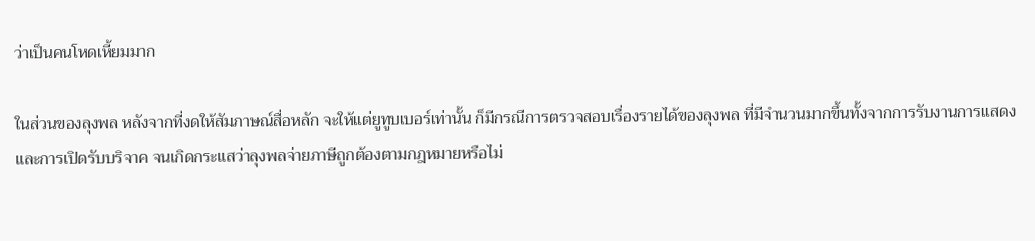ว่าเป็นคนโหดเหี้ยมมาก

ในส่วนของลุงพล หลังจากที่งดให้สัมภาษณ์สื่อหลัก จะให้แต่ยูทูบเบอร์เท่านั้น ก็มีกรณีการตรวจสอบเรื่องรายได้ของลุงพล ที่มีจำนวนมากขึ้นทั้งจากการรับงานการแสดง และการเปิดรับบริจาค จนเกิดกระแสว่าลุงพลจ่ายภาษีถูกต้องตามกฎหมายหรือไม่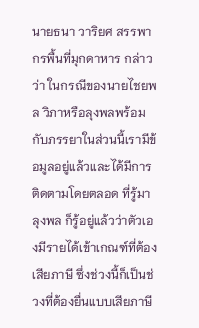นายธนา วาริยศ สรรพากรพื้นที่มุกดาหาร กล่าวว่า ในกรณีของนายไชยพล วิภาหรือลุงพลพร้อมกับภรรยาในส่วนนี้เรามีข้อมูลอยู่แล้วและได้มีการติดตามโดยตลอด ที่รู้มาลุงพล ก็รู้อยู่แล้วว่าตัวเองมีรายได้เข้าเกณฑ์ที่ต้องเสียภาษี ซึ่งช่วงนี้ก็เป็นช่วงที่ต้องยื่นแบบเสียภาษี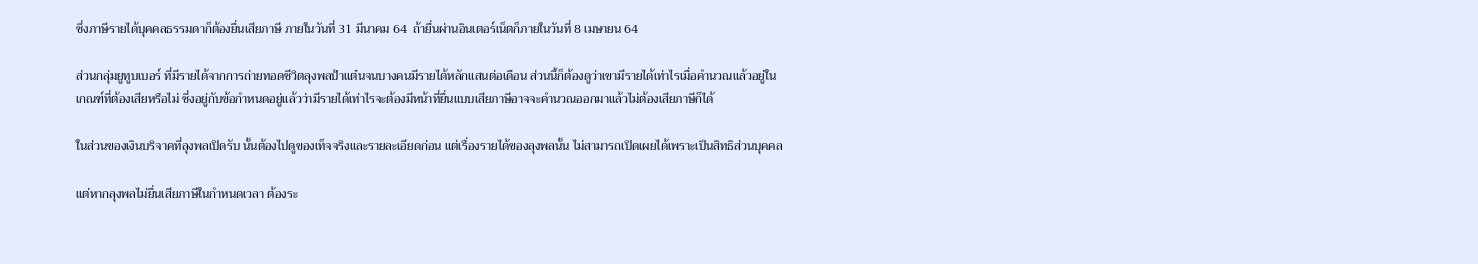ซึ่งภาษีรายได้บุคคลธรรมดาก็ต้องยื่นเสียภาษี ภายในวันที่ 31 มีนาคม 64  ถ้ายื่นผ่านอินเตอร์เน็ตก็ภายในวันที่ 8 เมษายน 64

ส่วนกลุ่มยูทูบเบอร์ ที่มีรายได้จากการถ่ายทอดชีวิตลุงพลป้าแต๋นจนบางคนมีรายได้หลักแสนต่อเดือน ส่วนนี้ก็ต้องดูว่าเขามีรายได้เท่าไรเมื่อคำนวณแล้วอยู่ในเกณฑ์ที่ต้องเสียหรือไม่ ซึ่งอยู่กับข้อกำหนดอยู่แล้วว่ามีรายได้เท่าไรจะต้องมีหน้าที่ยื่นแบบเสียภาษีอาจจะคำนวณออกมาแล้วไม่ต้องเสียภาษีก็ได้

ในส่วนของเงินบริจาคที่ลุงพลเปิดรับ นั้นต้องไปดูของเท็จจริงและรายละเอียดก่อน แต่เรื่องรายได้ของลุงพลนั้น ไม่สามารถเปิดเผยได้เพราะเป็นสิทธิส่วนบุคคล

แต่หากลุงพลไม่ยื่นเสียภาษีในกำหนดเวลา ต้องระ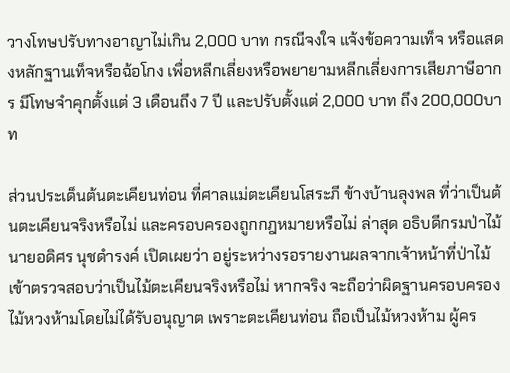วางโทษปรับทางอาญาไม่เกิน 2,000 บาท กรณีจงใจ แจ้งข้อความเท็จ หรือแสดงหลักฐานเท็จหรือฉ้อโกง เพื่อหลีกเลี่ยงหรือพยายามหลีกเลี่ยงการเสียภาษีอากร มีโทษจำคุกตั้งแต่ 3 เดือนถึง 7 ปี และปรับตั้งแต่ 2,000 บาท ถึง 200,000บาท

ส่วนประเด็นต้นตะเคียนท่อน ที่ศาลแม่ตะเคียนโสระภี ข้างบ้านลุงพล ที่ว่าเป็นต้นตะเคียนจริงหรือไม่ และครอบครองถูกกฎหมายหรือไม่ ล่าสุด อธิบดีกรมป่าไม้ นายอดิศร นุชดำรงค์ เปิดเผยว่า อยู่ระหว่างรอรายงานผลจากเจ้าหน้าที่ป่าไม้เข้าตรวจสอบว่าเป็นไม้ตะเคียนจริงหรือไม่ หากจริง จะถือว่าผิดฐานครอบครองไม้หวงห้ามโดยไม่ได้รับอนุญาต เพราะตะเคียนท่อน ถือเป็นไม้หวงห้าม ผู้คร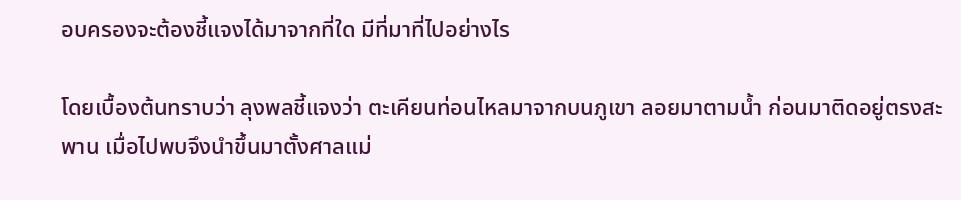อบครองจะต้องชี้แจงได้มาจากที่ใด มีที่มาที่ไปอย่างไร

โดยเบื้องต้นทราบว่า ลุงพลชี้แจงว่า ตะเคียนท่อนไหลมาจากบนภูเขา ลอยมาตามน้ำ ก่อนมาติดอยู่ตรงสะพาน เมื่อไปพบจึงนำขึ้นมาตั้งศาลแม่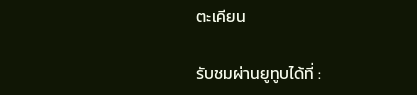ตะเคียน

รับชมผ่านยูทูบได้ที่ :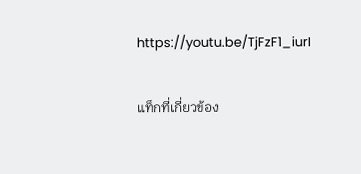https://youtu.be/TjFzF1_iurI

แท็กที่เกี่ยวข้อง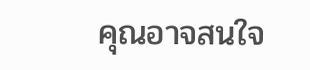คุณอาจสนใจ